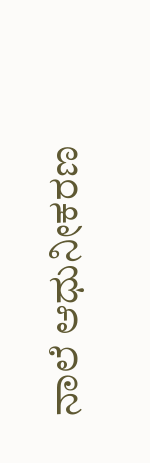ನಾಲೆ ಆಧುನೀಕರಣ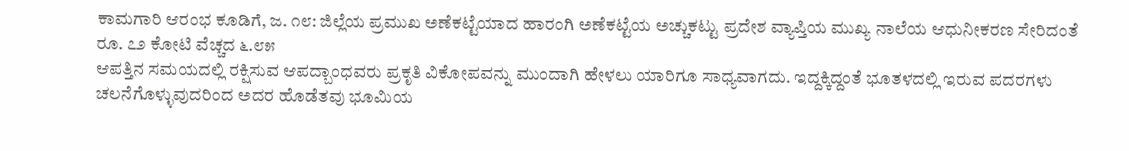ಕಾಮಗಾರಿ ಆರಂಭ ಕೂಡಿಗೆ, ಜ. ೧೮: ಜಿಲ್ಲೆಯ ಪ್ರಮುಖ ಅಣೆಕಟ್ಟೆಯಾದ ಹಾರಂಗಿ ಅಣೆಕಟ್ಟೆಯ ಅಚ್ಚುಕಟ್ಟು ಪ್ರದೇಶ ವ್ಯಾಪ್ತಿಯ ಮುಖ್ಯ ನಾಲೆಯ ಆಧುನೀಕರಣ ಸೇರಿದಂತೆ ರೂ. ೭೨ ಕೋಟಿ ವೆಚ್ಚದ ೬.೮೫
ಆಪತ್ತಿನ ಸಮಯದಲ್ಲಿ ರಕ್ಷಿಸುವ ಆಪದ್ಬಾಂಧವರು ಪ್ರಕೃತಿ ವಿಕೋಪವನ್ನು ಮುಂದಾಗಿ ಹೇಳಲು ಯಾರಿಗೂ ಸಾಧ್ಯವಾಗದು. ಇದ್ದಕ್ಕಿದ್ದಂತೆ ಭೂತಳದಲ್ಲಿ ಇರುವ ಪದರಗಳು ಚಲನೆಗೊಳ್ಳುವುದರಿಂದ ಅದರ ಹೊಡೆತವು ಭೂಮಿಯ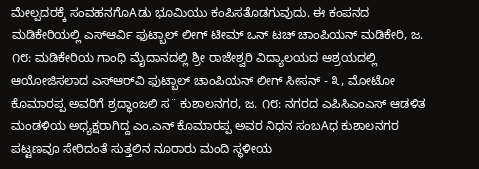ಮೇಲ್ಪದರಕ್ಕೆ ಸಂವಹನಗೊAಡು ಭೂಮಿಯು ಕಂಪಿಸತೊಡಗುವುದು. ಈ ಕಂಪನದ
ಮಡಿಕೇರಿಯಲ್ಲಿ ಎಸ್ಆರ್ವಿ ಫುಟ್ಬಾಲ್ ಲೀಗ್ ಟೀಮ್ ಒನ್ ಟಚ್ ಚಾಂಪಿಯನ್ ಮಡಿಕೇರಿ, ಜ. ೧೮: ಮಡಿಕೇರಿಯ ಗಾಂಧಿ ಮೈದಾನದಲ್ಲಿ ಶ್ರೀ ರಾಜೇಶ್ವರಿ ವಿದ್ಯಾಲಯದ ಆಶ್ರಯದಲ್ಲಿ ಆಯೋಜಿಸಲಾದ ಎಸ್‌ಆರ್‌ವಿ ಫುಟ್ಬಾಲ್ ಚಾಂಪಿಯನ್ ಲೀಗ್ ಸೀಸನ್ - ೩, ಮೋಟೋ
ಕೊಮಾರಪ್ಪ ಅವರಿಗೆ ಶ್ರದ್ಧಾಂಜಲಿ ಸ¨ ಕುಶಾಲನಗರ, ಜ. ೧೮: ನಗರದ ಎಪಿಸಿಎಂಎಸ್ ಆಡಳಿತ ಮಂಡಳಿಯ ಅಧ್ಯಕ್ಷರಾಗಿದ್ದ ಎಂ.ಎನ್ ಕೊಮಾರಪ್ಪ ಅವರ ನಿಧನ ಸಂಬAಧ ಕುಶಾಲನಗರ ಪಟ್ಟಣವೂ ಸೇರಿದಂತೆ ಸುತ್ತಲಿನ ನೂರಾರು ಮಂದಿ ಸ್ಥಳೀಯ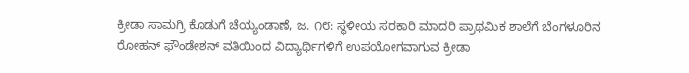ಕ್ರೀಡಾ ಸಾಮಗ್ರಿ ಕೊಡುಗೆ ಚೆಯ್ಯಂಡಾಣೆ, ಜ. ೧೮: ಸ್ಥಳೀಯ ಸರಕಾರಿ ಮಾದರಿ ಪ್ರಾಥಮಿಕ ಶಾಲೆಗೆ ಬೆಂಗಳೂರಿನ ರೋಹನ್ ಫೌಂಡೇಶನ್ ವತಿಯಿಂದ ವಿದ್ಯಾರ್ಥಿಗಳಿಗೆ ಉಪಯೋಗವಾಗುವ ಕ್ರೀಡಾ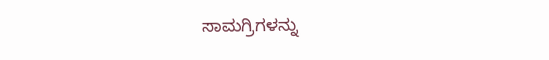ಸಾಮಗ್ರಿಗಳನ್ನು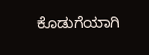ಕೊಡುಗೆಯಾಗಿ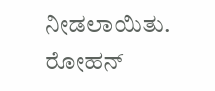ನೀಡಲಾಯಿತು. ರೋಹನ್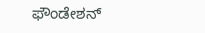ಫೌಂಡೇಶನ್